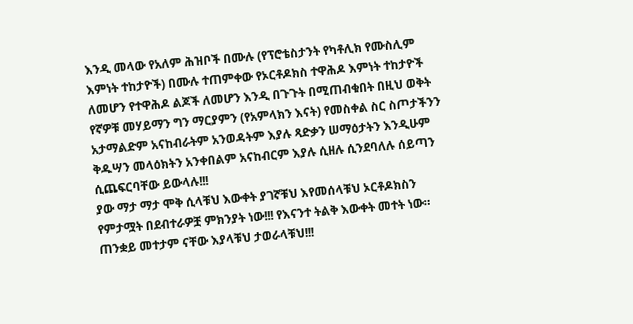እንዲ መላው የአለም ሕዝቦች በሙሉ (የፕሮቴስታንት የካቶሊክ የሙስሊም እምነት ተከታዮች) በሙሉ ተጠምቀው የኦርቶዶክስ ተዋሕዶ እምነት ተከታዮች ለመሆን የተዋሕዶ ልጆች ለመሆን እንዲ በጉጉት በሚጠብቁበት በዚህ ወቅት የኛዎቹ መሃይማን ግን ማርያምን (የአምላክን እናት) የመስቀል ስር ስጦታችንን አታማልድም አናከብራትም አንወዳትም እያሉ ጻድቃን ሠማዕታትን እንዲሁም ቅዱሣን መላዕክትን አንቀበልም አናከብርም እያሉ ሲዘሉ ሲንደባለሉ ሰይጣን ሲጨፍርባቸው ይውላሉ!!!
ያው ማታ ማታ ሞቅ ሲላቹህ እውቀት ያገኛቹህ እየመሰላቹህ ኦርቶዶክስን የምታሟት በደብተራዎቿ ምክንያት ነው!!! የእናንተ ትልቅ እውቀት መተት ነው።
ጠንቋይ መተታም ናቸው እያላቹህ ታወራላቹህ!!!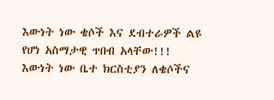እውነት ነው ቄሶች እና ደብተራዎች ልዩ የሆነ አስማታዊ ጥበብ አላቸው!!!
እውነት ነው ቤተ ክርስቲያን ለቄሶችና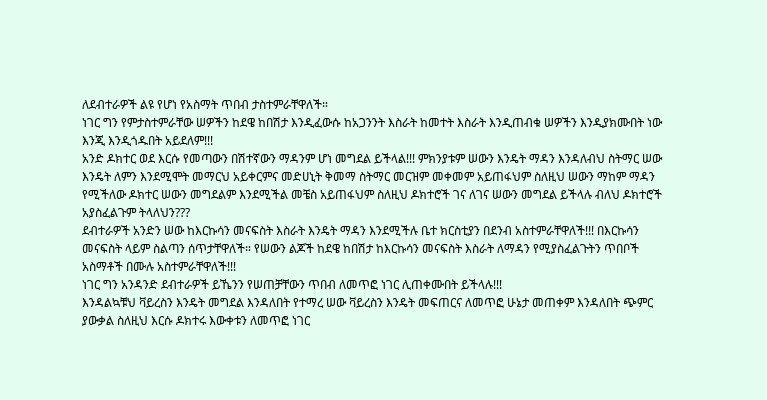ለደብተራዎች ልዩ የሆነ የአስማት ጥበብ ታስተምራቸዋለች።
ነገር ግን የምታስተምራቸው ሠዎችን ከደዌ ከበሽታ እንዲፈውሱ ከአጋንንት እስራት ከመተት እስራት እንዲጠብቁ ሠዎችን እንዲያክሙበት ነው እንጂ እንዲጎዱበት አይደለም!!!
አንድ ዶክተር ወደ እርሱ የመጣውን በሽተኛውን ማዳንም ሆነ መግደል ይችላል!!! ምክንያቱም ሠውን እንዴት ማዳን እንዳለብህ ስትማር ሠው እንዴት ለምን እንደሚሞት መማርህ አይቀርምና መድሀኒት ቅመማ ስትማር መርዝም መቀመም አይጠፋህም ስለዚህ ሠውን ማከም ማዳን የሚችለው ዶክተር ሠውን መግደልም እንደሚችል መቼስ አይጠፋህም ስለዚህ ዶክተሮች ገና ለገና ሠውን መግደል ይችላሉ ብለህ ዶክተሮች አያስፈልጉም ትላለህን???
ደብተራዎች አንድን ሠው ከእርኩሳን መናፍስት እስራት እንዴት ማዳን እንደሚችሉ ቤተ ክርስቲያን በደንብ አስተምራቸዋለች!!! በእርኩሳን መናፍስት ላይም ስልጣን ሰጥታቸዋለች። የሠውን ልጆች ከደዌ ከበሽታ ከእርኩሳን መናፍስት እስራት ለማዳን የሚያስፈልጉትን ጥበቦች አስማቶች በሙሉ አስተምራቸዋለች!!!
ነገር ግን አንዳንድ ደብተራዎች ይኼንን የሠጠቻቸውን ጥበብ ለመጥፎ ነገር ሊጠቀሙበት ይችላሉ!!!
እንዳልኳቹህ ቫይረስን እንዴት መግደል እንዳለበት የተማረ ሠው ቫይረስን እንዴት መፍጠርና ለመጥፎ ሁኔታ መጠቀም እንዳለበት ጭምር ያውቃል ስለዚህ እርሱ ዶክተሩ እውቀቱን ለመጥፎ ነገር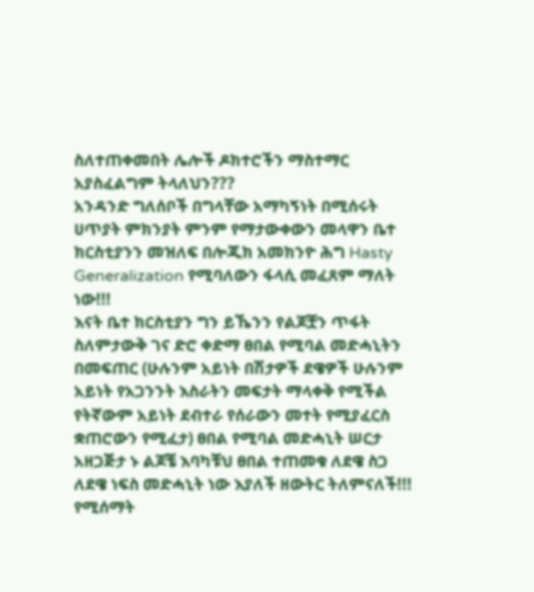ስለተጠቀመበት ሌሎች ዶክተሮችን ማስተማር አያስፈልግም ትላለህን???
አንዳንድ ግለሰቦች በግላቸው አማካኝነት በሚሰሩት ሀጥያት ምክንያት ምንም የማታውቀውን መላዋን ቤተ ክርስቲያንን መዝለፍ በሎጂክ አመክንዮ ሕግ Hasty Generalization የሚባለውን ፋላሲ መፈጸም ማለት ነው!!!
እናት ቤተ ክርስቲያን ግን ይኼንን የልጆቿን ጥፋት ስለምታውቅ ገና ድሮ ቀድማ ፀበል የሚባል መድሓኒትን በመፍጠር (ሁሉንም አይነት በሽታዎች ደዌዎች ሁሉንም አይነት የአጋንንት እስራትን መፍታት ማላቀቅ የሚችል የትኛውም አይነት ደብተራ የሰራውን መተት የሚያፈርስ ቋጠሮውን የሚፈታ) ፀበል የሚባል መድሓኒት ሠርታ አዘጋጅታ ኑ ልጆቼ እባካቹህ ፀበል ተጠመቁ ለደዌ ስጋ ለደዌ ነፍስ መድሓኒት ነው እያለች ዘውትር ትለምናለች!!! የሚሰማት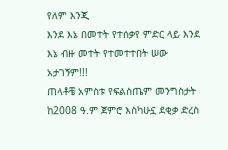የለም እንጂ
እንደ እኔ በመተት የተሰቃየ ምድር ላይ እንደ እኔ ብዙ መተት የተመተተበት ሠው አታገኝም!!!
ጠላቶቼ አምስቱ የፍልስጤም መንግስታት ከ2008 ዓ.ም ጀምሮ እስካሁኗ ደቂቃ ድረስ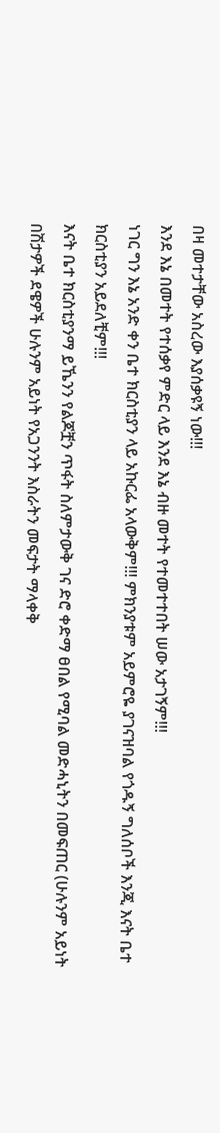በዛ መተታቸው አስረው እያሰቃዩኝ ነው!!!
እንደ እኔ በመተት የተሰቃየ ምድር ላይ እንደ እኔ ብዙ መተት የተመተተበት ሠው አታገኝም!!!
ነገር ግን እኔ አንድ ቀን ቤተ ክርስቲያን ላይ አኩርፌ አላውቅም!!! ምክንያቱም አይምሮዬ ያገናዝባል የጎዱኝ ግለሰቦች እንጂ እናት ቤተ ክርስቲያን አይደለቺም!!!
እናት ቤተ ክርስቲያንማ ይኼንን የልጆቿን ጥፋት ስለምታውቅ ገና ድሮ ቀድማ ፀበል የሚባል መድሓኒትን በመፍጠር (ሁሉንም አይነት በሽታዎች ደዌዎች ሁሉንም አይነት የአጋንንት እስራትን መፍታት ማላቀቅ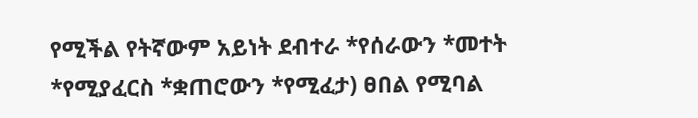የሚችል የትኛውም አይነት ደብተራ *የሰራውን *መተት *የሚያፈርስ *ቋጠሮውን *የሚፈታ) ፀበል የሚባል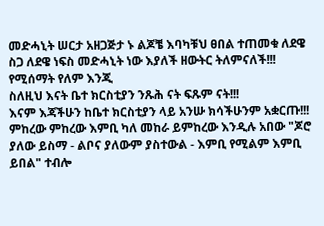መድሓኒት ሠርታ አዘጋጅታ ኑ ልጆቼ እባካቹህ ፀበል ተጠመቁ ለደዌ ስጋ ለደዌ ነፍስ መድሓኒት ነው እያለች ዘውትር ትለምናለች!!! የሚሰማት የለም እንጂ
ስለዚህ እናት ቤተ ክርስቲያን ንጹሕ ናት ፍጹም ናት!!!
እናም እጃችሁን ከቤተ ክርስቲያን ላይ አንሡ ክሳችሁንም አቋርጡ!!!
ምከረው ምከረው እምቢ ካለ መከራ ይምከረው እንዲሉ አበው "ጆሮ ያለው ይስማ - ልቦና ያለውም ያስተውል - እምቢ የሚልም እምቢ ይበል" ተብሎ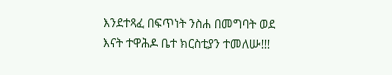እንደተጻፈ በፍጥነት ንስሐ በመግባት ወደ እናት ተዋሕዶ ቤተ ክርስቲያን ተመለሡ!!!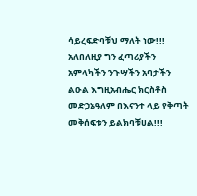ሳይረፍድባቹህ ማለት ነው!!!
አለበለዚያ ግን ፈጣሪያችን አምላካችን ንጉሣችን አባታችን ልዑል እግዚአብሔር ክርስቶስ መድኃኔዓለም በእናንተ ላይ የቅጣት መቅሰፍቱን ይልክባቹሀል!!!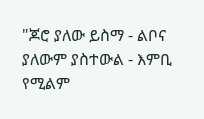"ጆሮ ያለው ይስማ - ልቦና ያለውም ያስተውል - እምቢ የሚልም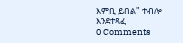እምቢ ይበል" ተብሎ እንደተጻፈ
0 Comments